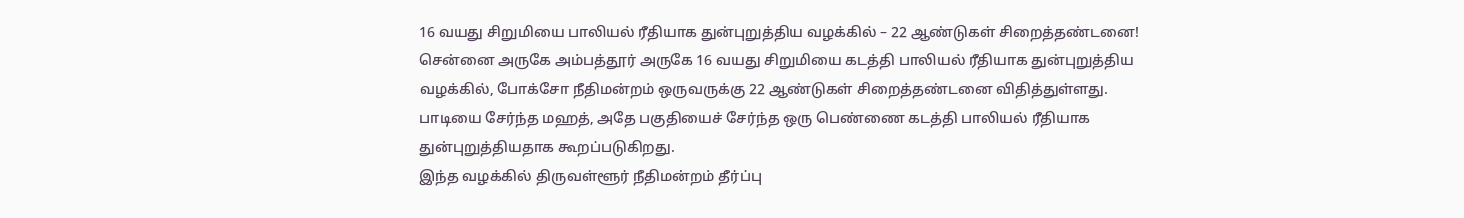16 வயது சிறுமியை பாலியல் ரீதியாக துன்புறுத்திய வழக்கில் – 22 ஆண்டுகள் சிறைத்தண்டனை!
சென்னை அருகே அம்பத்தூர் அருகே 16 வயது சிறுமியை கடத்தி பாலியல் ரீதியாக துன்புறுத்திய வழக்கில், போக்சோ நீதிமன்றம் ஒருவருக்கு 22 ஆண்டுகள் சிறைத்தண்டனை விதித்துள்ளது.
பாடியை சேர்ந்த மஹத், அதே பகுதியைச் சேர்ந்த ஒரு பெண்ணை கடத்தி பாலியல் ரீதியாக துன்புறுத்தியதாக கூறப்படுகிறது.
இந்த வழக்கில் திருவள்ளூர் நீதிமன்றம் தீர்ப்பு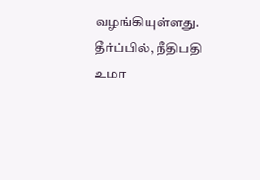வழங்கியுள்ளது.
தீர்ப்பில், நீதிபதி உமா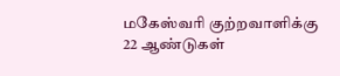மகேஸ்வரி குற்றவாளிக்கு 22 ஆண்டுகள்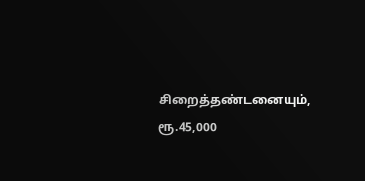சிறைத்தண்டனையும், ரூ.45,000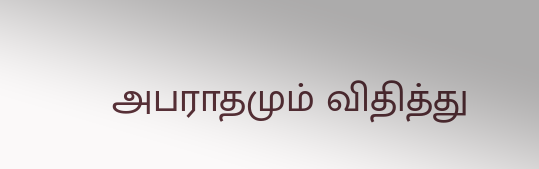அபராதமும் விதித்து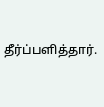தீர்ப்பளித்தார்.